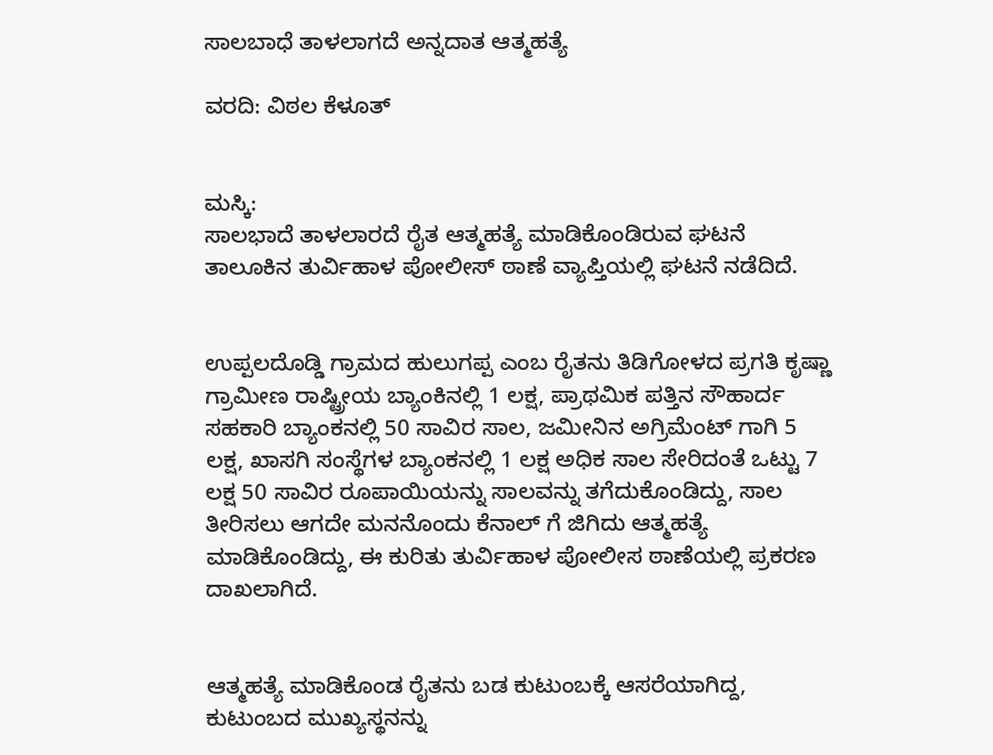ಸಾಲಬಾಧೆ ತಾಳಲಾಗದೆ ಅನ್ನದಾತ ಆತ್ಮಹತ್ಯೆ

ವರದಿ: ವಿಠಲ‌ ಕೆಳೂತ್


ಮಸ್ಕಿ:
ಸಾಲಭಾದೆ ತಾಳಲಾರದೆ‌ ರೈತ ಆತ್ಮಹತ್ಯೆ ಮಾಡಿಕೊಂಡಿರುವ ಘಟನೆ ತಾಲೂಕಿನ ತುರ್ವಿಹಾಳ ಪೋಲೀಸ್ ಠಾಣೆ ವ್ಯಾಪ್ತಿಯಲ್ಲಿ ಘಟನೆ ನಡೆದಿದೆ.


ಉಪ್ಪಲದೊಡ್ಡಿ ಗ್ರಾಮದ ಹುಲುಗಪ್ಪ ಎಂಬ ರೈತನು ತಿಡಿಗೋಳದ ಪ್ರಗತಿ ಕೃಷ್ಣಾ ಗ್ರಾಮೀಣ ರಾಷ್ಟ್ರೀಯ ಬ್ಯಾಂಕಿನಲ್ಲಿ 1 ಲಕ್ಷ, ಪ್ರಾಥಮಿಕ ಪತ್ತಿನ ಸೌಹಾರ್ದ ಸಹಕಾರಿ ಬ್ಯಾಂಕನಲ್ಲಿ 50 ಸಾವಿರ ಸಾಲ, ಜಮೀನಿನ ಅಗ್ರಿಮೆಂಟ್ ಗಾಗಿ 5 ಲಕ್ಷ, ಖಾಸಗಿ ಸಂಸ್ಥೆಗಳ ಬ್ಯಾಂಕನಲ್ಲಿ 1 ಲಕ್ಷ ಅಧಿಕ ಸಾಲ ಸೇರಿದಂತೆ ಒಟ್ಟು 7 ಲಕ್ಷ 50 ಸಾವಿರ ರೂಪಾಯಿಯನ್ನು ಸಾಲವನ್ನು ತಗೆದುಕೊಂಡಿದ್ದು, ಸಾಲ ತೀರಿಸಲು ಆಗದೇ ಮನನೊಂದು ಕೆನಾಲ್ ಗೆ ಜಿಗಿದು ಆತ್ಮಹತ್ಯೆ ಮಾಡಿಕೊಂಡಿದ್ದು, ಈ ಕುರಿತು ತುರ್ವಿಹಾಳ ಪೋಲೀಸ ಠಾಣೆಯಲ್ಲಿ ಪ್ರಕರಣ ದಾಖಲಾಗಿದೆ.


ಆತ್ಮಹತ್ಯೆ ಮಾಡಿಕೊಂಡ ರೈತನು ಬಡ ಕುಟುಂಬಕ್ಕೆ ಆಸರೆಯಾಗಿದ್ದ, ಕುಟುಂಬದ ಮುಖ್ಯಸ್ಥನನ್ನು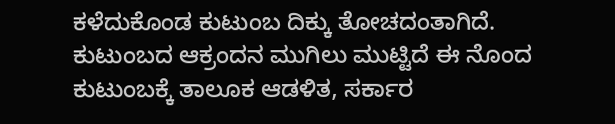ಕಳೆದುಕೊಂಡ ಕುಟುಂಬ ದಿಕ್ಕು ತೋಚದಂತಾಗಿದೆ. ಕುಟುಂಬದ ಆಕ್ರಂದನ ಮುಗಿಲು ಮುಟ್ಟಿದೆ ಈ ನೊಂದ ಕುಟುಂಬಕ್ಕೆ ತಾಲೂಕ ಆಡಳಿತ, ಸರ್ಕಾರ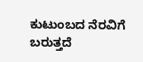ಕುಟುಂಬದ ನೆರವಿಗೆ ಬರುತ್ತದೆ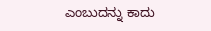ಎಂಬುದನ್ನು ಕಾದು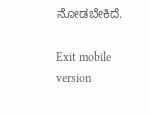ನೋಡಬೇಕಿದೆ.

Exit mobile version